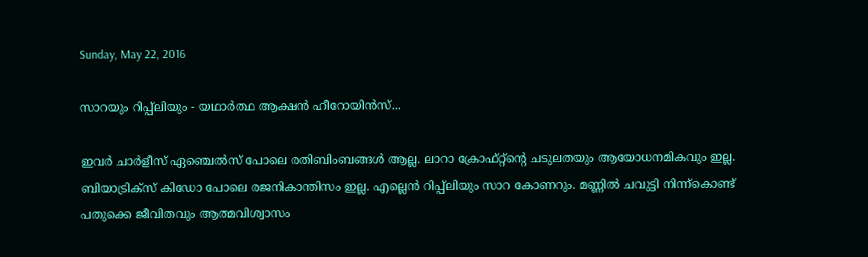Sunday, May 22, 2016

സാറയും റിപ്പ്ലിയും - യഥാര്‍ത്ഥ ആക്ഷന്‍ ഹീറോയിന്‍സ്...

ഇവര്‍ ചാര്‍ളീസ് ഏഞ്ചെല്‍സ് പോലെ രതിബിംബങ്ങള്‍ ആല്ല. ലാറാ ക്രോഫ്റ്റ്ന്‍റെ ചടുലതയും ആയോധനമികവും ഇല്ല. ബിയാട്രിക്സ്‌ കിഡോ പോലെ രജനികാന്തിസം ഇല്ല. എല്ലെന്‍ റിപ്പ്ലിയും സാറ കോണറും. മണ്ണില്‍ ചവുട്ടി നിന്ന്കൊണ്ട് പതുക്കെ ജീവിതവും ആത്മവിശ്വാസം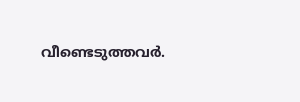വീണ്ടെടുത്തവര്‍.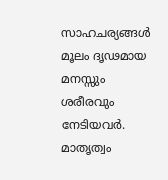സാഹചര്യങ്ങള്‍ മൂലം ദൃഢമായ മനസ്സും ശരീരവും നേടിയവര്‍. മാതൃത്വം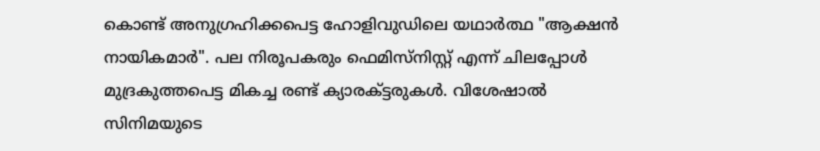കൊണ്ട് അനുഗ്രഹിക്കപെട്ട ഹോളിവുഡിലെ യഥാര്‍ത്ഥ "ആക്ഷന്‍ നായികമാര്‍". പല നിരൂപകരും ഫെമിസ്നിസ്റ്റ് എന്ന് ചിലപ്പോള്‍ മുദ്രകുത്തപെട്ട മികച്ച രണ്ട് ക്യാരക്ട്ടരുകള്‍. വിശേഷാല്‍ സിനിമയുടെ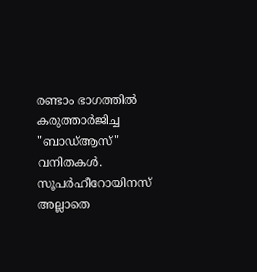രണ്ടാം ഭാഗത്തില്‍ കരുത്താര്‍ജിച്ച "ബാഡ്ആസ്" വനിതകള്‍. സൂപര്‍ഹീറോയിനസ് അല്ലാതെ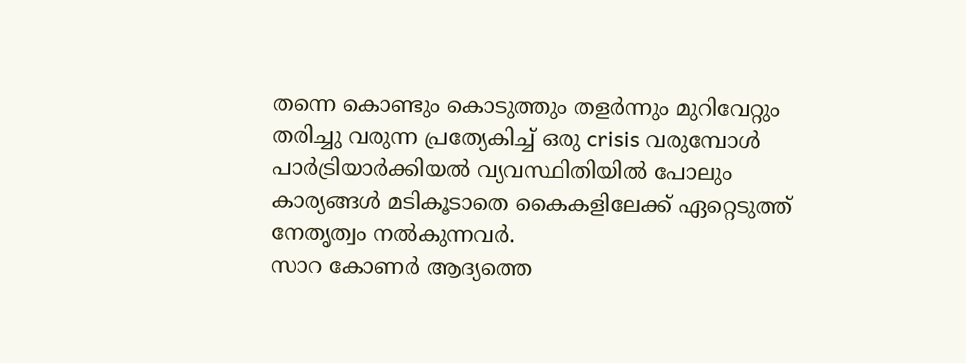തന്നെ കൊണ്ടും കൊടുത്തും തളര്‍ന്നും മുറിവേറ്റും തരിച്ചു വരുന്ന പ്രത്യേകിച്ച് ഒരു crisis വരുമ്പോള്‍ പാര്‍ട്രിയാര്‍ക്കിയല്‍ വ്യവസ്ഥിതിയില്‍ പോലും കാര്യങ്ങള്‍ മടികൂടാതെ കൈകളിലേക്ക് ഏറ്റെടുത്ത് നേതൃത്വം നല്‍കുന്നവര്‍.
സാറ കോണര്‍ ആദ്യത്തെ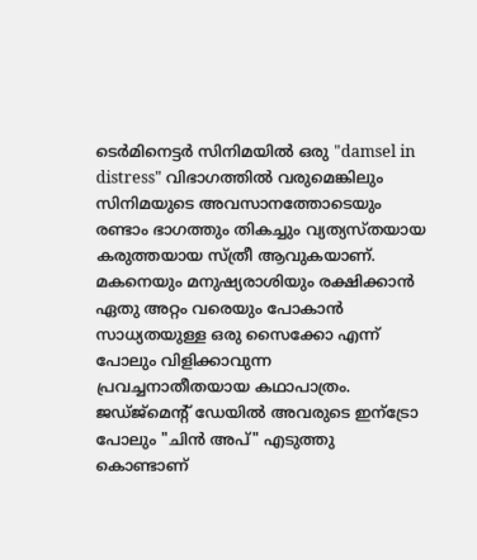ടെര്‍മിനെട്ടര്‍ സിനിമയില്‍ ഒരു "damsel in distress" വിഭാഗത്തില്‍ വരുമെങ്കിലും സിനിമയുടെ അവസാനത്തോടെയും രണ്ടാം ഭാഗത്തും തികച്ചും വ്യത്യസ്തയായ കരുത്തയായ സ്ത്രീ ആവുകയാണ്. മകനെയും മനുഷ്യരാശിയും രക്ഷിക്കാന്‍ ഏതു അറ്റം വരെയും പോകാന്‍ സാധ്യതയുള്ള ഒരു സൈക്കോ എന്ന് പോലും വിളിക്കാവുന്ന പ്രവച്ചനാതീതയായ കഥാപാത്രം. ജഡ്ജ്മെന്‍റ് ഡേയില്‍ അവരുടെ ഇന്ട്രോ പോലും "ചിന്‍ അപ്" എടുത്തു കൊണ്ടാണ്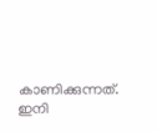കാണിക്കുന്നത്. ഇനി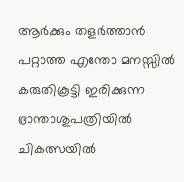ആര്‍ക്കും തളര്‍ത്താന്‍ പറ്റാത്ത എന്തോ മനസ്സില്‍ കരുതികൂട്ടി ഇരിക്കുന്ന ഭ്രാന്താശുപത്രിയില്‍ ചികത്സയില്‍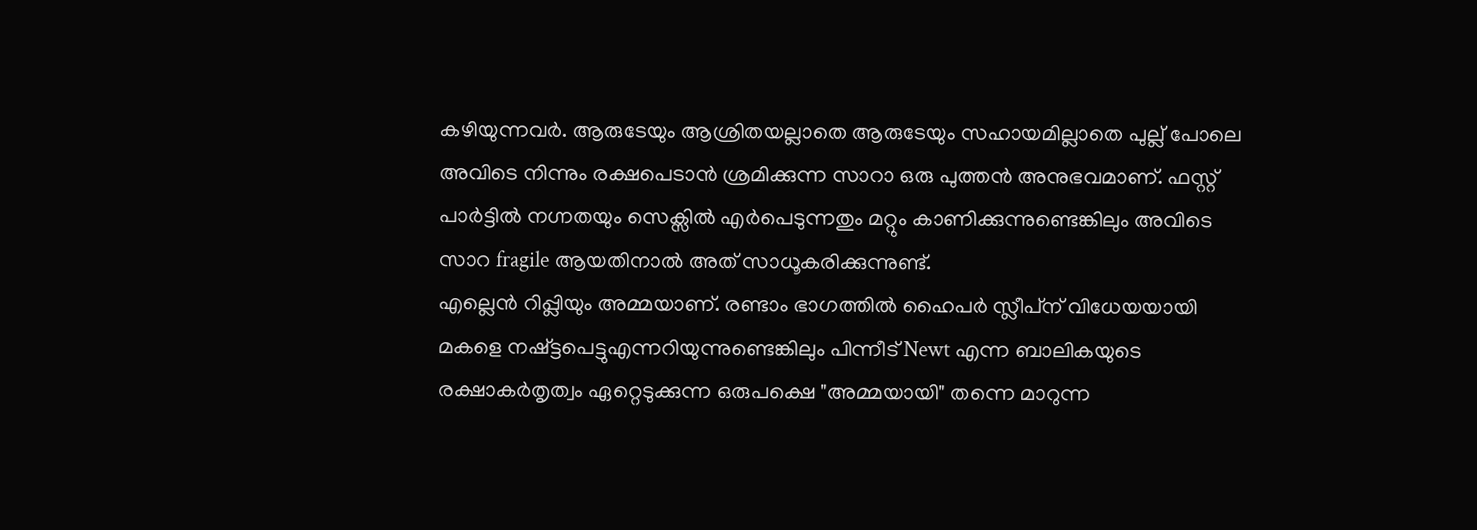കഴിയുന്നവര്‍. ആരുടേയും ആശ്രിതയല്ലാതെ ആരുടേയും സഹായമില്ലാതെ പുല്ല് പോലെ അവിടെ നിന്നും രക്ഷപെടാന്‍ ശ്രമിക്കുന്ന സാറാ ഒരു പുത്തന്‍ അനുഭവമാണ്. ഫസ്റ്റ് പാര്‍ട്ടില്‍ നഗ്നതയും സെക്സില്‍ എര്‍പെടുന്നതും മറ്റും കാണിക്കുന്നുണ്ടെങ്കിലും അവിടെ സാറ fragile ആയതിനാല്‍ അത് സാധൂകരിക്കുന്നുണ്ട്.
എല്ലെന്‍ റിപ്പ്ലിയും അമ്മയാണ്. രണ്ടാം ഭാഗത്തില്‍ ഹൈപര്‍ സ്ലീപ്‌ന് വിധേയയായി മകളെ നഷ്ട്ടപെട്ടുഎന്നറിയുന്നുണ്ടെങ്കിലും പിന്നീട് Newt എന്ന ബാലികയുടെ രക്ഷാകര്‍തൃത്വം ഏറ്റെടുക്കുന്ന ഒരുപക്ഷെ "അമ്മയായി" തന്നെ മാറുന്ന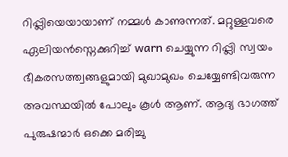റിപ്പ്ലിയെയായാണ്‌ നമ്മള്‍ കാണുന്നത്. മറ്റുള്ളവരെ ഏലിയന്‍സ്നെക്കുറിച്ച് warn ചെയ്യുന്ന റിപ്പ്ലി സ്വയം ഭീകരസത്ത്വങ്ങളുമായി മുഖാമുഖം ചെയ്യേണ്ടിവരുന്ന അവസ്ഥയില്‍ പോലും കൂള്‍ ആണ്. ആദ്യ ഭാഗത്ത് പുരുഷന്മാര്‍ ഒക്കെ മരിച്ചു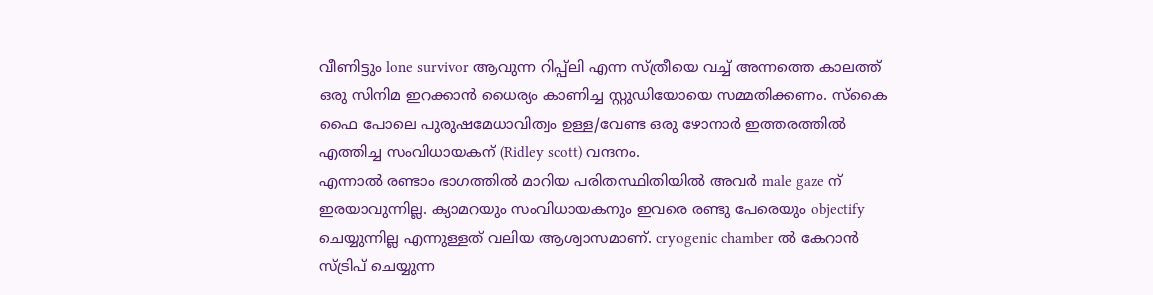വീണിട്ടും lone survivor ആവുന്ന റിപ്പ്ലി എന്ന സ്ത്രീയെ വച്ച് അന്നത്തെ കാലത്ത് ഒരു സിനിമ ഇറക്കാന്‍ ധൈര്യം കാണിച്ച സ്റ്റുഡിയോയെ സമ്മതിക്കണം. സ്കൈ ഫൈ പോലെ പുരുഷമേധാവിത്വം ഉള്ള/വേണ്ട ഒരു ഴോനാര്‍ ഇത്തരത്തില്‍ എത്തിച്ച സംവിധായകന് (Ridley scott) വന്ദനം.
എന്നാല്‍ രണ്ടാം ഭാഗത്തില്‍ മാറിയ പരിതസ്ഥിതിയില്‍ അവര്‍ male gaze ന് ഇരയാവുന്നില്ല. ക്യാമറയും സംവിധായകനും ഇവരെ രണ്ടു പേരെയും objectify ചെയ്യുന്നില്ല എന്നുള്ളത് വലിയ ആശ്വാസമാണ്. cryogenic chamber ല്‍ കേറാന്‍ സ്ട്രിപ് ചെയ്യുന്ന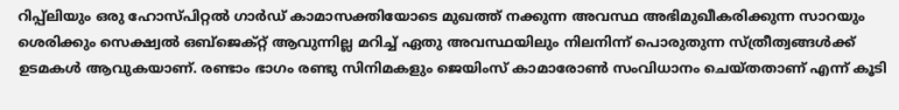റിപ്പ്ലിയും ഒരു ഹോസ്പിറ്റല്‍ ഗാര്‍ഡ് കാമാസക്തിയോടെ മുഖത്ത് നക്കുന്ന അവസ്ഥ അഭിമുഖീകരിക്കുന്ന സാറയും ശെരിക്കും സെക്ഷ്വല്‍ ഒബ്ജെക്റ്റ് ആവുന്നില്ല മറിച്ച് ഏതു അവസ്ഥയിലും നിലനിന്ന് പൊരുതുന്ന സ്ത്രീത്വങ്ങള്‍ക്ക് ഉടമകള്‍ ആവുകയാണ്. രണ്ടാം ഭാഗം രണ്ടു സിനിമകളും ജെയിംസ് കാമാരോണ്‍ സംവിധാനം ചെയ്തതാണ് എന്ന് കൂടി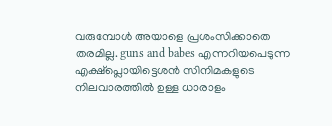വരുമ്പോള്‍ അയാളെ പ്രശംസിക്കാതെ തരമില്ല. guns and babes എന്നറിയപെടുന്ന എക്ഷ്പ്ലൊയിട്ടെശന്‍ സിനിമകളുടെ നിലവാരത്തില്‍ ഉള്ള ധാരാളം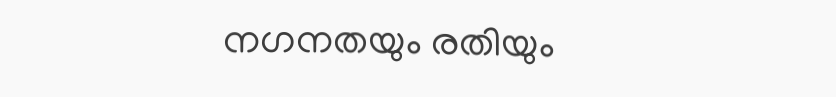നഗനതയും രതിയും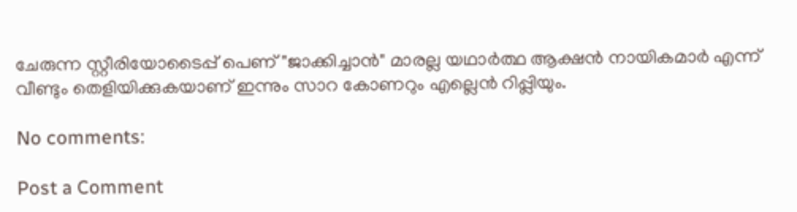ചേരുന്ന സ്റ്റീരിയോടൈപ്പ് പെണ് "ജാക്കിച്ചാന്‍" മാരല്ല യഥാര്‍ത്ഥ ആക്ഷന്‍ നായികമാര്‍ എന്ന് വീണ്ടും തെളിയിക്കുകയാണ് ഇന്നും സാറ കോണറും എല്ലെന്‍ റിപ്പ്ലിയും.

No comments:

Post a Comment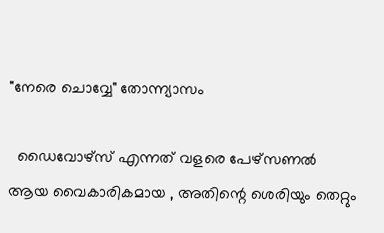"നേരെ ചൊവ്വേ" തോന്ന്യാസം

  ഡൈവോഴ്സ് എന്നത് വളരെ പേഴ്സണൽ ആയ വൈകാരികമായ , അതിന്റെ ശെരിയും തെറ്റും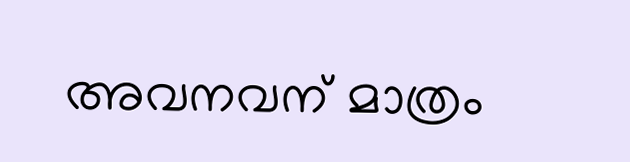അവനവന് മാത്രം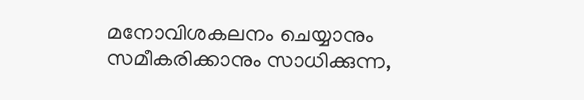മനോവിശകലനം ചെയ്യാനും സമീകരിക്കാനും സാധിക്കുന്ന,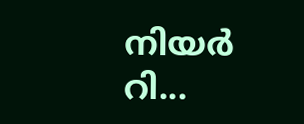നിയർ റി...